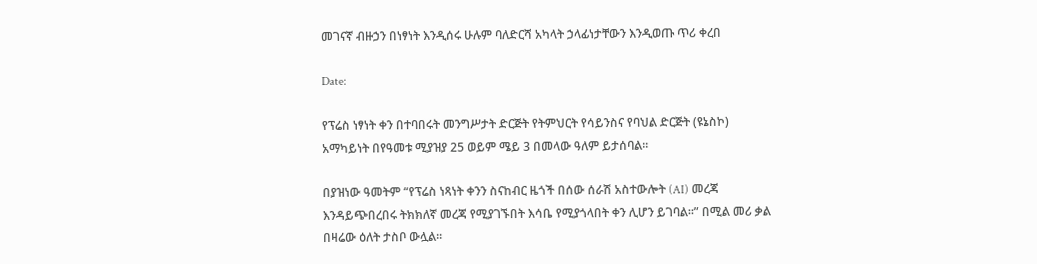መገናኛ ብዙኃን በነፃነት እንዲሰሩ ሁሉም ባለድርሻ አካላት ኃላፊነታቸውን እንዲወጡ ጥሪ ቀረበ

Date:

የፕሬስ ነፃነት ቀን በተባበሩት መንግሥታት ድርጅት የትምህርት የሳይንስና የባህል ድርጅት (ዩኔስኮ) አማካይነት በየዓመቱ ሚያዝያ 25 ወይም ሜይ 3 በመላው ዓለም ይታሰባል፡፡

በያዝነው ዓመትም “የፕሬስ ነጻነት ቀንን ስናከብር ዜጎች በሰው ሰራሽ አስተውሎት (AI) መረጃ እንዳይጭበረበሩ ትክክለኛ መረጃ የሚያገኙበት እሳቤ የሚያጎላበት ቀን ሊሆን ይገባል፡፡” በሚል መሪ ቃል በዛሬው ዕለት ታስቦ ውሏል፡፡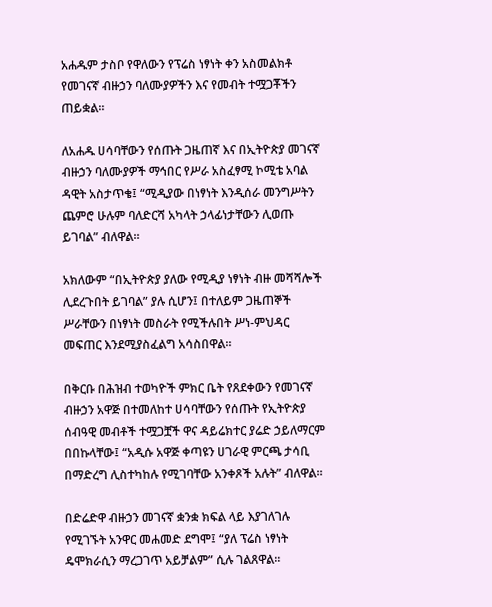አሐዱም ታስቦ የዋለውን የፕሬስ ነፃነት ቀን አስመልክቶ የመገናኛ ብዙኃን ባለሙያዎችን እና የመብት ተሟጋቾችን ጠይቋል።

ለአሐዱ ሀሳባቸውን የሰጡት ጋዜጠኛ እና በኢትዮጵያ መገናኛ ብዙኃን ባለሙያዎች ማኅበር የሥራ አስፈፃሚ ኮሚቴ አባል ዳዊት አስታጥቄ፤ “ሚዲያው በነፃነት እንዲሰራ መንግሥትን ጨምሮ ሁሉም ባለድርሻ አካላት ኃላፊነታቸውን ሊወጡ ይገባል” ብለዋል።

አክለውም “በኢትዮጵያ ያለው የሚዲያ ነፃነት ብዙ መሻሻሎች ሊደረጉበት ይገባል” ያሉ ሲሆን፤ በተለይም ጋዜጠኞች ሥራቸውን በነፃነት መስራት የሚችሉበት ሥነ-ምህዳር መፍጠር እንደሚያስፈልግ አሳስበዋል።

በቅርቡ በሕዝብ ተወካዮች ምክር ቤት የጸደቀውን የመገናኛ ብዙኃን አዋጅ በተመለከተ ሀሳባቸውን የሰጡት የኢትዮጵያ ሰብዓዊ መብቶች ተሟጋቿች ዋና ዳይሬክተር ያሬድ ኃይለማርም በበኩላቸው፤ “አዲሱ አዋጅ ቀጣዩን ሀገራዊ ምርጫ ታሳቢ በማድረግ ሊስተካከሉ የሚገባቸው አንቀጾች አሉት” ብለዋል።

በድሬድዋ ብዙኃን መገናኛ ቋንቋ ክፍል ላይ እያገለገሉ የሚገኙት አንዋር መሐመድ ደግሞ፤ “ያለ ፕሬስ ነፃነት ዴሞክራሲን ማረጋገጥ አይቻልም” ሲሉ ገልጸዋል።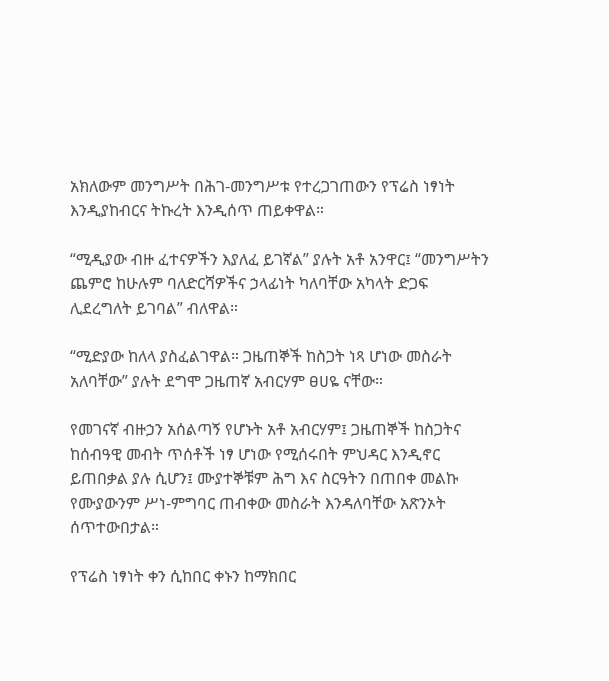አክለውም መንግሥት በሕገ-መንግሥቱ የተረጋገጠውን የፕሬስ ነፃነት እንዲያከብርና ትኩረት እንዲሰጥ ጠይቀዋል።

“ሚዲያው ብዙ ፈተናዎችን እያለፈ ይገኛል” ያሉት አቶ አንዋር፤ “መንግሥትን ጨምሮ ከሁሉም ባለድርሻዎችና ኃላፊነት ካለባቸው አካላት ድጋፍ  ሊደረግለት ይገባል” ብለዋል።

“ሚድያው ከለላ ያስፈልገዋል። ጋዜጠኞች ከስጋት ነጻ ሆነው መስራት አለባቸው” ያሉት ደግሞ ጋዜጠኛ አብርሃም ፀሀዬ ናቸው።

የመገናኛ ብዙኃን አሰልጣኝ የሆኑት አቶ አብርሃም፤ ጋዜጠኞች ከስጋትና ከሰብዓዊ መብት ጥሰቶች ነፃ ሆነው የሚሰሩበት ምህዳር እንዲኖር ይጠበቃል ያሉ ሲሆን፤ ሙያተኞቹም ሕግ እና ስርዓትን በጠበቀ መልኩ የሙያውንም ሥነ-ምግባር ጠብቀው መስራት እንዳለባቸው አጽንኦት ሰጥተውበታል።

የፕሬስ ነፃነት ቀን ሲከበር ቀኑን ከማክበር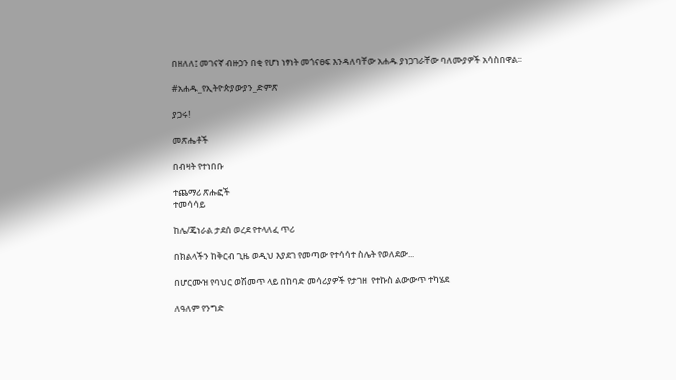በዘለለ፤ መገናኛ ብዙኃን በቂ የሆነ ነፃነት መጎናፀፍ እንዳለባቸው አሐዱ ያነጋገራቸው ባለሙያዎች አሳስበዋል፡፡

#አሐዱ_የኢትዮጵያውያን_ድምጽ

ያጋሩ!

መጽሔቶች

በብዛት የተነበቡ

ተጨማሪ ጽሑፎች
ተመሳሳይ

ከሌ/ጄነራል ታደሰ ወረደ የተላለፈ ጥሪ

በክልላችን ከቅርብ ጊዜ ወዲህ እያደገ የመጣው የተሳሳተ ስሌት የወለደው...

በሆርሙዝ የባህር ወሽመጥ ላይ በከባድ መሳሪያዎች የታገዘ  የተኩስ ልውውጥ ተካሄደ

ለዓለም የንግድ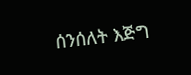ሰንሰለት እጅግ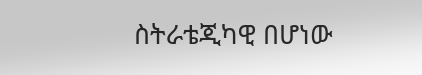ስትራቴጂካዊ በሆነው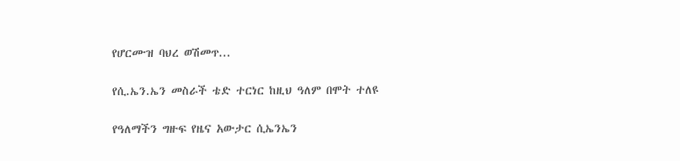የሆርሙዝ ባህረ ወሽመጥ...

የሲ.ኤን.ኤን መስራች ቴድ ተርነር ከዚህ ዓለም በሞት ተለዩ

የዓለማችን ግዙፍ የዜና አውታር ሲኤንኤን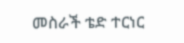መስራች ቴድ ተርነር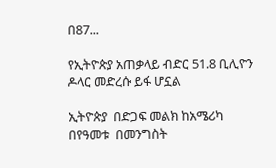በ87...

የኢትዮጵያ አጠቃላይ ብድር 51.8 ቢሊዮን ዶላር መድረሱ ይፋ ሆኗል

ኢትዮጵያ  በድጋፍ መልክ ከአሜሪካ በየዓመቱ  በመንግስት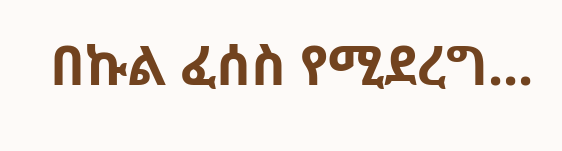በኩል ፈሰስ የሚደረግ...